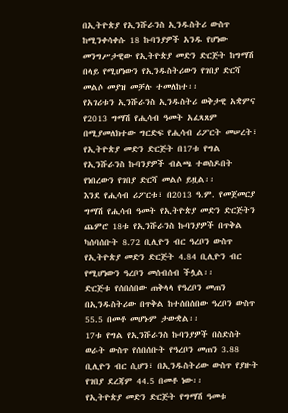በኢትዮጵያ የኢንሹራንስ ኢንዱስትሪ ውስጥ ከሚንቀሳቀሱ 18 ኩባንያዎች አንዱ የሆነው መንግሥታዊው የኢትዮጵያ መድን ድርጅት ከግማሽ በላይ የሚሆነውን የኢንዱስትሪውን የገበያ ድርሻ መልሶ መያዝ መቻሉ ተመለከተ፡፡
የአገሪቱን ኢንሹራንስ ኢንዱስትሪ ወቅታዊ አቋምና የ2013 ግማሽ የሒሳብ ዓመት አፈጻጸም በሚያመለክተው ግርድፍ የሒሳብ ሪፖርት መሠረት፣ የኢትዮጵያ መድን ድርጅት በ17ቱ የግል የኢንሹራንስ ኩባንያዎች ብልጫ ተወስዶበት የነበረውን የገበያ ድርሻ መልሶ ይዟል፡፡
እንደ የሒሳብ ሪፖርቱ፣ በ2013 ዓ.ም. የመጀመርያ ግማሽ የሒሳብ ዓመት የኢትዮጵያ መድን ድርጅትን ጨምሮ 18ቱ የኢንሹራንስ ኩባንያዎች በጥቅል ካሰባሰቡት 8.72 ቢሊዮን ብር ዓረቦን ውስጥ የኢትዮጵያ መድን ድርጅት 4.84 ቢሊዮን ብር የሚሆነውን ዓረቦን መሰብሰብ ችሏል፡፡
ድርጅቱ የሰበሰበው ጠቅላላ የዓረቦን መጠን በኢንዱስትሪው በጥቅል ከተሰበሰበው ዓረቦን ውስጥ 55.5 በመቶ መሆኑም ታውቋል፡፡
17ቱ የግል የኢንሹራንስ ኩባንያዎች በስድስት ወራት ውስጥ የሰበሰቡት የዓረቦን መጠን 3.88 ቢሊዮን ብር ሲሆን፣ በኢንዱስትሪው ውስጥ የያዙት የገበያ ደረጃም 44.5 በመቶ ነው፡፡
የኢትዮጵያ መድን ድርጅት የግማሽ ዓመቱ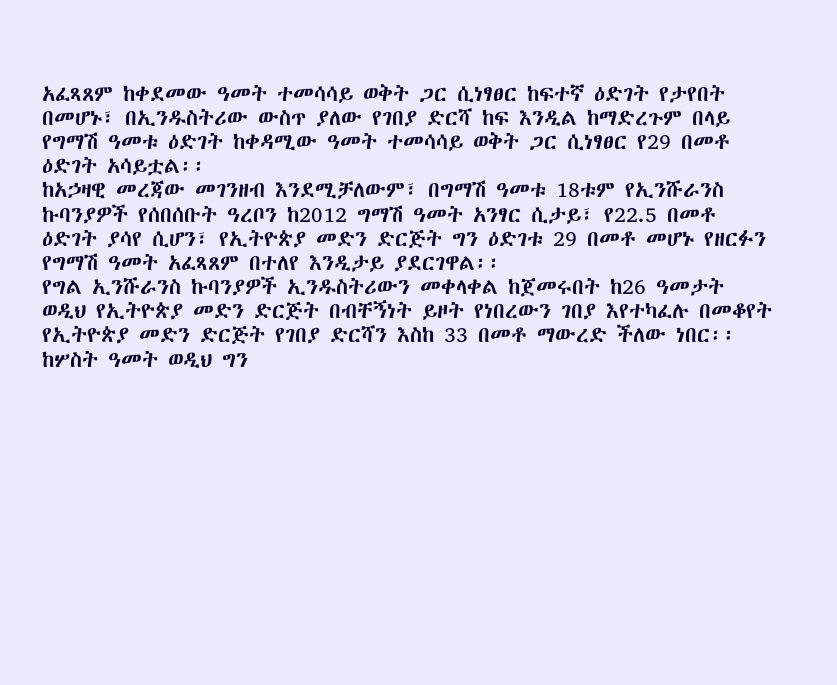አፈጻጸም ከቀደመው ዓመት ተመሳሳይ ወቅት ጋር ሲነፃፀር ከፍተኛ ዕድገት የታየበት በመሆኑ፣ በኢንዱስትሪው ውስጥ ያለው የገበያ ድርሻ ከፍ እንዲል ከማድረጉም በላይ የግማሽ ዓመቱ ዕድገት ከቀዳሚው ዓመት ተመሳሳይ ወቅት ጋር ሲነፃፀር የ29 በመቶ ዕድገት አሳይቷል፡፡
ከአኃዛዊ መረጃው መገንዘብ እንደሚቻለውም፣ በግማሽ ዓመቱ 18ቱም የኢንሹራንስ ኩባንያዎች የሰበሰቡት ዓረቦን ከ2012 ግማሽ ዓመት አንፃር ሲታይ፣ የ22.5 በመቶ ዕድገት ያሳየ ሲሆን፣ የኢትዮጵያ መድን ድርጅት ግን ዕድገቱ 29 በመቶ መሆኑ የዘርፉን የግማሽ ዓመት አፈጻጸም በተለየ እንዲታይ ያደርገዋል፡፡
የግል ኢንሹራንስ ኩባንያዎች ኢንዱስትሪውን መቀላቀል ከጀመሩበት ከ26 ዓመታት ወዲህ የኢትዮጵያ መድን ድርጅት በብቸኝነት ይዞት የነበረውን ገበያ እየተካፈሉ በመቆየት የኢትዮጵያ መድን ድርጅት የገበያ ድርሻን እስከ 33 በመቶ ማውረድ ችለው ነበር፡፡
ከሦስት ዓመት ወዲህ ግን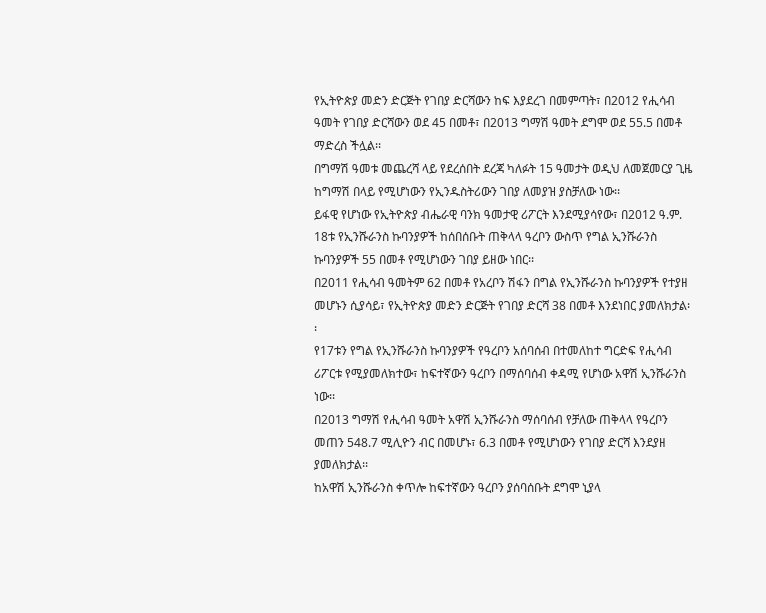የኢትዮጵያ መድን ድርጅት የገበያ ድርሻውን ከፍ እያደረገ በመምጣት፣ በ2012 የሒሳብ ዓመት የገበያ ድርሻውን ወደ 45 በመቶ፣ በ2013 ግማሽ ዓመት ደግሞ ወደ 55.5 በመቶ ማድረስ ችሏል፡፡
በግማሽ ዓመቱ መጨረሻ ላይ የደረሰበት ደረጃ ካለፉት 15 ዓመታት ወዲህ ለመጀመርያ ጊዜ ከግማሽ በላይ የሚሆነውን የኢንዱስትሪውን ገበያ ለመያዝ ያስቻለው ነው፡፡
ይፋዊ የሆነው የኢትዮጵያ ብሔራዊ ባንክ ዓመታዊ ሪፖርት እንደሚያሳየው፣ በ2012 ዓ.ም. 18ቱ የኢንሹራንስ ኩባንያዎች ከሰበሰቡት ጠቅላላ ዓረቦን ውስጥ የግል ኢንሹራንስ ኩባንያዎች 55 በመቶ የሚሆነውን ገበያ ይዘው ነበር፡፡
በ2011 የሒሳብ ዓመትም 62 በመቶ የአረቦን ሽፋን በግል የኢንሹራንስ ኩባንያዎች የተያዘ መሆኑን ሲያሳይ፣ የኢትዮጵያ መድን ድርጅት የገበያ ድርሻ 38 በመቶ እንደነበር ያመለክታል፡፡
የ17ቱን የግል የኢንሹራንስ ኩባንያዎች የዓረቦን አሰባሰብ በተመለከተ ግርድፍ የሒሳብ ሪፖርቱ የሚያመለክተው፣ ከፍተኛውን ዓረቦን በማሰባሰብ ቀዳሚ የሆነው አዋሽ ኢንሹራንስ ነው፡፡
በ2013 ግማሽ የሒሳብ ዓመት አዋሽ ኢንሹራንስ ማሰባሰብ የቻለው ጠቅላላ የዓረቦን መጠን 548.7 ሚሊዮን ብር በመሆኑ፣ 6.3 በመቶ የሚሆነውን የገበያ ድርሻ እንደያዘ ያመለክታል፡፡
ከአዋሽ ኢንሹራንስ ቀጥሎ ከፍተኛውን ዓረቦን ያሰባሰቡት ደግሞ ኒያላ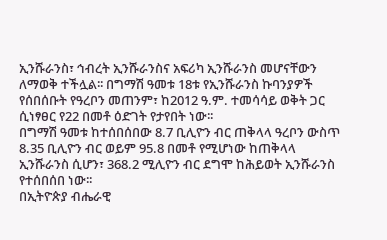ኢንሹራንስ፣ ኅብረት ኢንሹራንስና አፍሪካ ኢንሹራንስ መሆናቸውን ለማወቅ ተችሏል፡፡ በግማሽ ዓመቱ 18ቱ የኢንሹራንስ ኩባንያዎች የሰበሰቡት የዓረቦን መጠንም፣ ከ2012 ዓ.ም. ተመሳሳይ ወቅት ጋር ሲነፃፀር የ22 በመቶ ዕድገት የታየበት ነው፡፡
በግማሽ ዓመቱ ከተሰበሰበው 8.7 ቢሊዮን ብር ጠቅላላ ዓረቦን ውስጥ 8.35 ቢሊዮን ብር ወይም 95.8 በመቶ የሚሆነው ከጠቅላላ ኢንሹራንስ ሲሆን፣ 368.2 ሚሊዮን ብር ደግሞ ከሕይወት ኢንሹራንስ የተሰበሰበ ነው፡፡
በኢትዮጵያ ብሔራዊ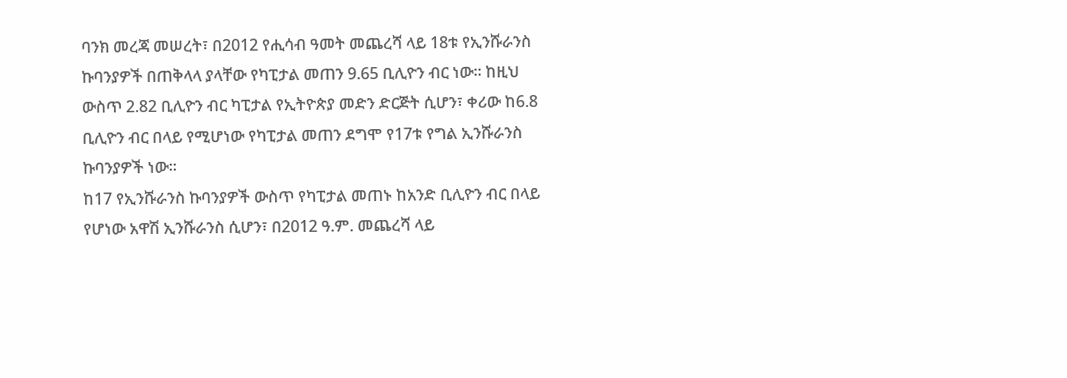ባንክ መረጃ መሠረት፣ በ2012 የሒሳብ ዓመት መጨረሻ ላይ 18ቱ የኢንሹራንስ ኩባንያዎች በጠቅላላ ያላቸው የካፒታል መጠን 9.65 ቢሊዮን ብር ነው፡፡ ከዚህ ውስጥ 2.82 ቢሊዮን ብር ካፒታል የኢትዮጵያ መድን ድርጅት ሲሆን፣ ቀሪው ከ6.8 ቢሊዮን ብር በላይ የሚሆነው የካፒታል መጠን ደግሞ የ17ቱ የግል ኢንሹራንስ ኩባንያዎች ነው፡፡
ከ17 የኢንሹራንስ ኩባንያዎች ውስጥ የካፒታል መጠኑ ከአንድ ቢሊዮን ብር በላይ የሆነው አዋሽ ኢንሹራንስ ሲሆን፣ በ2012 ዓ.ም. መጨረሻ ላይ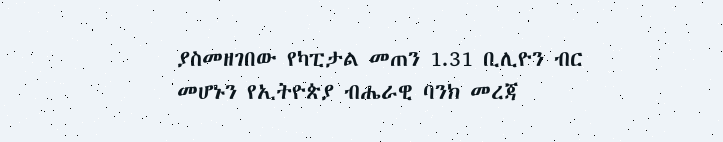ያስመዘገበው የካፒታል መጠን 1.31 ቢሊዮን ብር መሆኑን የኢትዮጵያ ብሔራዊ ባንክ መረጃ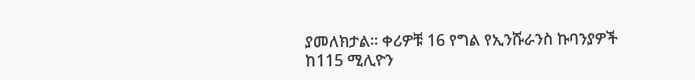ያመለክታል፡፡ ቀሪዎቹ 16 የግል የኢንሹራንስ ኩባንያዎች ከ115 ሚሊዮን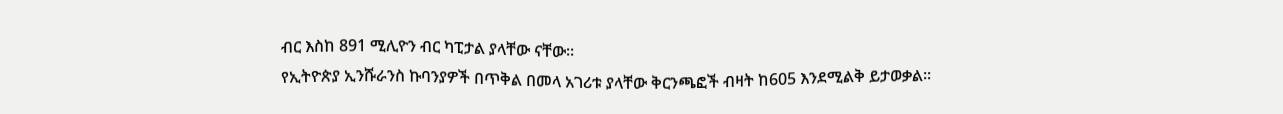ብር እስከ 891 ሚሊዮን ብር ካፒታል ያላቸው ናቸው፡፡
የኢትዮጵያ ኢንሹራንስ ኩባንያዎች በጥቅል በመላ አገሪቱ ያላቸው ቅርንጫፎች ብዛት ከ605 እንደሚልቅ ይታወቃል፡፡